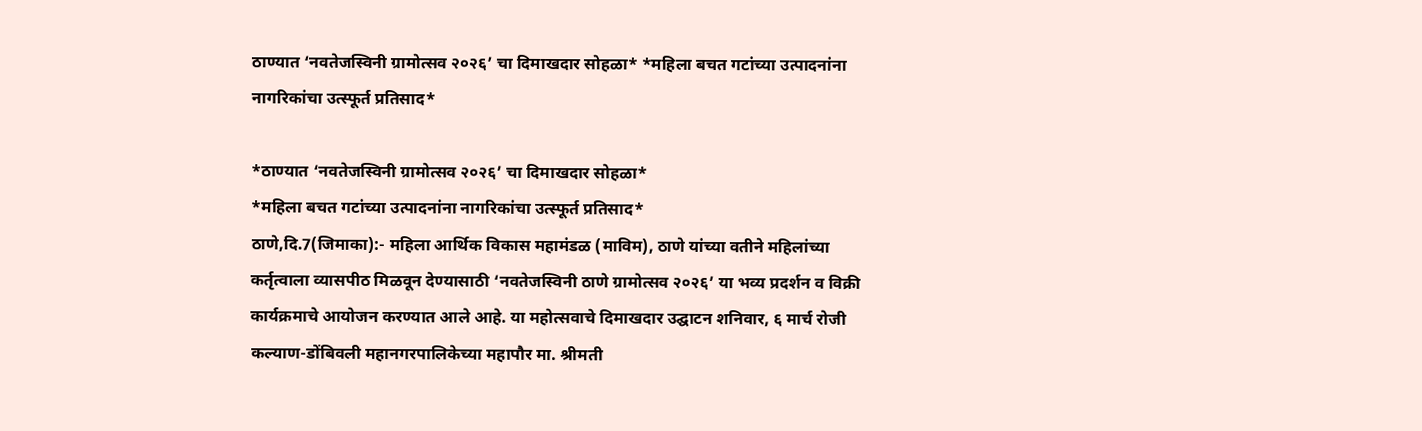ठाण्यात ‘नवतेजस्विनी ग्रामोत्सव २०२६’ चा दिमाखदार सोहळा* *महिला बचत गटांच्या उत्पादनांना नागरिकांचा उत्स्फूर्त प्रतिसाद*

*ठाण्यात ‘नवतेजस्विनी ग्रामोत्सव २०२६’ चा दिमाखदार सोहळा*
*महिला बचत गटांच्या उत्पादनांना नागरिकांचा उत्स्फूर्त प्रतिसाद*
ठाणे,दि.7(जिमाका):- महिला आर्थिक विकास महामंडळ (माविम), ठाणे यांच्या वतीने महिलांच्या कर्तृत्वाला व्यासपीठ मिळवून देण्यासाठी ‘नवतेजस्विनी ठाणे ग्रामोत्सव २०२६’ या भव्य प्रदर्शन व विक्री कार्यक्रमाचे आयोजन करण्यात आले आहे. या महोत्सवाचे दिमाखदार उद्घाटन शनिवार, ६ मार्च रोजी कल्याण-डोंबिवली महानगरपालिकेच्या महापौर मा. श्रीमती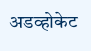अडव्होकेट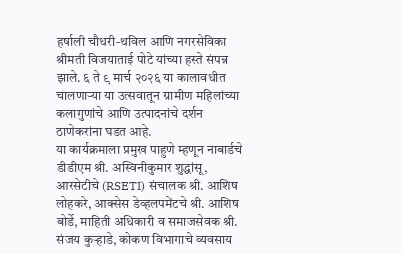हर्षाली चौधरी-थविल आणि नगरसेविका श्रीमती विजयाताई पोटे यांच्या हस्ते संपन्न झाले. ६ ते ९ मार्च २०२६ या कालावधीत चालणाऱ्या या उत्सवातून ग्रामीण महिलांच्या कलागुणांचे आणि उत्पादनांचे दर्शन ठाणेकरांना घडत आहे.
या कार्यक्रमाला प्रमुख पाहुणे म्हणून नाबार्डचे डीडीएम श्री. अस्विनीकुमार शुद्धांसू, आरसेटीचे (RSETI) संचालक श्री. आशिष लोहकरे, आक्सेस डेव्हलपमेंटचे श्री. आशिष बोर्डे, माहिती अधिकारी व समाजसेवक श्री. संजय कुऱ्हाडे, कोकण विभागाचे व्यवसाय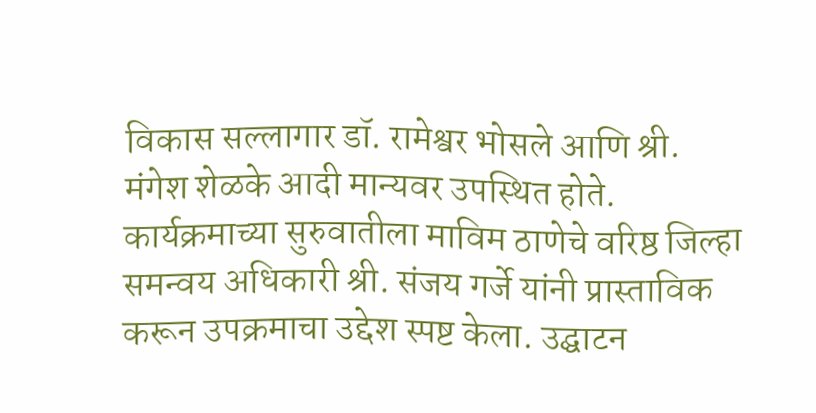विकास सल्लागार डॉ. रामेश्वर भोसले आणि श्री. मंगेश शेळके आदी मान्यवर उपस्थित होते.
कार्यक्रमाच्या सुरुवातीला माविम ठाणेचे वरिष्ठ जिल्हा समन्वय अधिकारी श्री. संजय गर्जे यांनी प्रास्ताविक करून उपक्रमाचा उद्देश स्पष्ट केला. उद्घाटन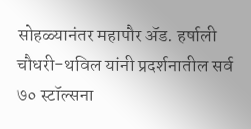सोहळ्यानंतर महापौर ॲड. हर्षाली चौधरी-थविल यांनी प्रदर्शनातील सर्व ७० स्टॉल्सना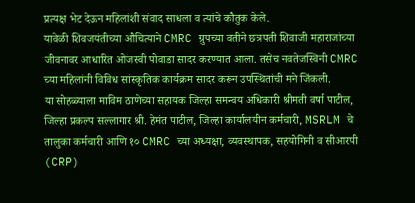प्रत्यक्ष भेट देऊन महिलांशी संवाद साधला व त्यांचे कौतुक केले.
यावेळी शिवजयंतीच्या औचित्याने CMRC ग्रुपच्या वतीने छत्रपती शिवाजी महाराजांच्या जीवनावर आधारित ओजस्वी पोवाडा सादर करण्यात आला. तसेच नवतेजस्विनी CMRC च्या महिलांनी विविध सांस्कृतिक कार्यक्रम सादर करून उपस्थितांची मने जिंकली.
या सोहळ्याला माविम ठाणेच्या सहायक जिल्हा समन्वय अधिकारी श्रीमती वर्षा पाटील, जिल्हा प्रकल्प सल्लागार श्री. हेमंत पाटील, जिल्हा कार्यालयीन कर्मचारी, MSRLM चे तालुका कर्मचारी आणि १० CMRC च्या अध्यक्षा, व्यवस्थापक, सहयोगिनी व सीआरपी (CRP)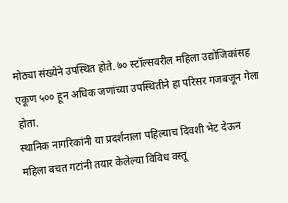मोठ्या संख्येने उपस्थित होते. ७० स्टॉल्सवरील महिला उद्योजिकांसह एकूण ५०० हून अधिक जणांच्या उपस्थितीने हा परिसर गजबजून गेला होता.
स्थानिक नागरिकांनी या प्रदर्शनाला पहिल्याच दिवशी भेट देऊन महिला बचत गटांनी तयार केलेल्या विविध वस्तू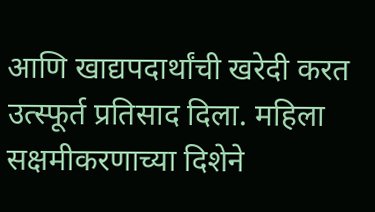आणि खाद्यपदार्थांची खरेदी करत उत्स्फूर्त प्रतिसाद दिला. महिला सक्षमीकरणाच्या दिशेने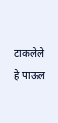टाकलेले हे पाऊल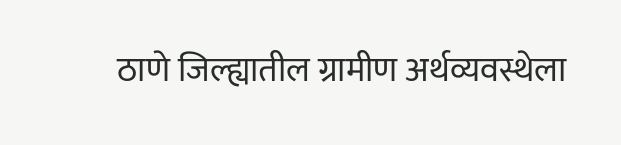ठाणे जिल्ह्यातील ग्रामीण अर्थव्यवस्थेला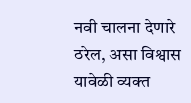नवी चालना देणारे ठरेल, असा विश्वास यावेळी व्यक्त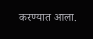करण्यात आला.